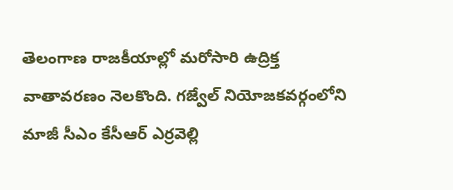తెలంగాణ రాజకీయాల్లో మరోసారి ఉద్రిక్త వాతావరణం నెలకొంది. గజ్వేల్ నియోజకవర్గంలోని మాజీ సీఎం కేసీఆర్ ఎర్రవెల్లి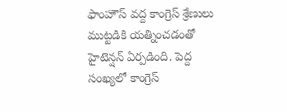ఫాంహౌస్ వద్ద కాంగ్రెస్ శ్రేణులు ముట్టడికి యత్నించడంతో హైటెన్షన్ ఏర్పడింది. పెద్ద సంఖ్యలో కాంగ్రెస్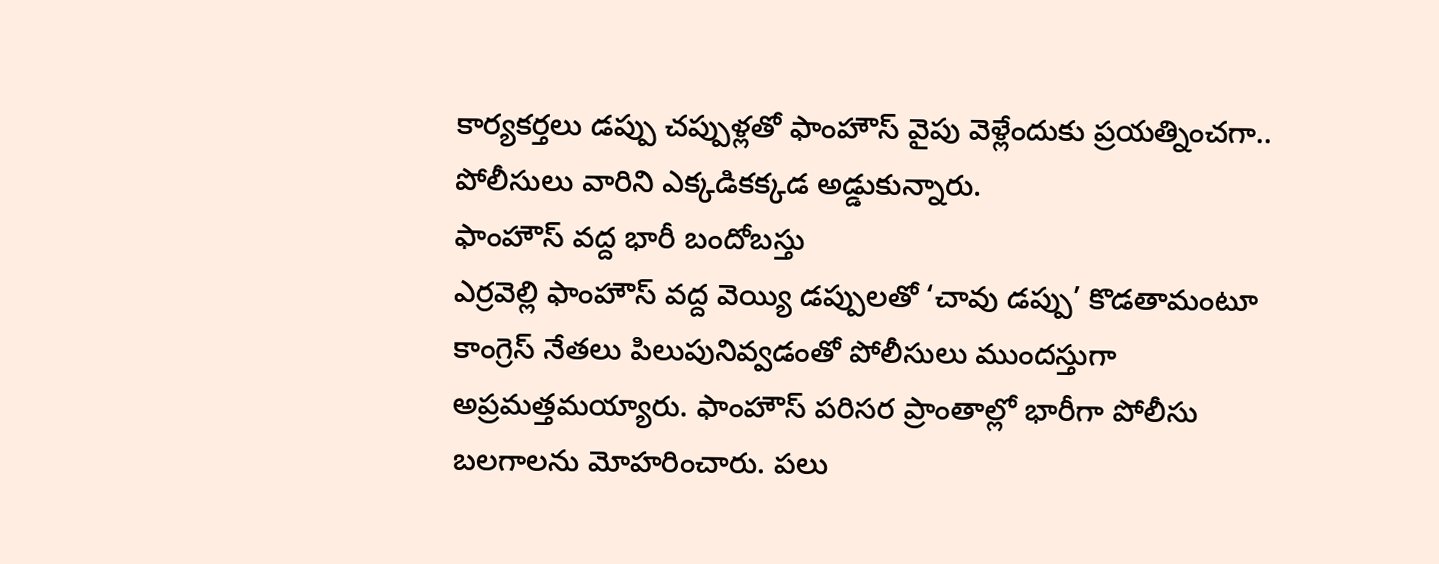కార్యకర్తలు డప్పు చప్పుళ్లతో ఫాంహౌస్ వైపు వెళ్లేందుకు ప్రయత్నించగా.. పోలీసులు వారిని ఎక్కడికక్కడ అడ్డుకున్నారు.
ఫాంహౌస్ వద్ద భారీ బందోబస్తు
ఎర్రవెల్లి ఫాంహౌస్ వద్ద వెయ్యి డప్పులతో ‘చావు డప్పు’ కొడతామంటూ కాంగ్రెస్ నేతలు పిలుపునివ్వడంతో పోలీసులు ముందస్తుగా అప్రమత్తమయ్యారు. ఫాంహౌస్ పరిసర ప్రాంతాల్లో భారీగా పోలీసు బలగాలను మోహరించారు. పలు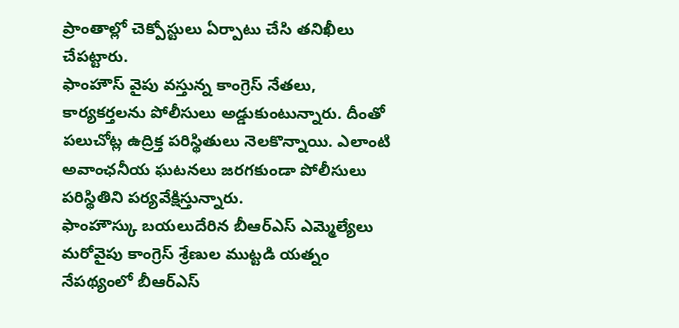ప్రాంతాల్లో చెక్పోస్టులు ఏర్పాటు చేసి తనిఖీలు చేపట్టారు.
ఫాంహౌస్ వైపు వస్తున్న కాంగ్రెస్ నేతలు, కార్యకర్తలను పోలీసులు అడ్డుకుంటున్నారు. దీంతో పలుచోట్ల ఉద్రిక్త పరిస్థితులు నెలకొన్నాయి. ఎలాంటి అవాంఛనీయ ఘటనలు జరగకుండా పోలీసులు పరిస్థితిని పర్యవేక్షిస్తున్నారు.
ఫాంహౌస్కు బయలుదేరిన బీఆర్ఎస్ ఎమ్మెల్యేలు
మరోవైపు కాంగ్రెస్ శ్రేణుల ముట్టడి యత్నం నేపథ్యంలో బీఆర్ఎస్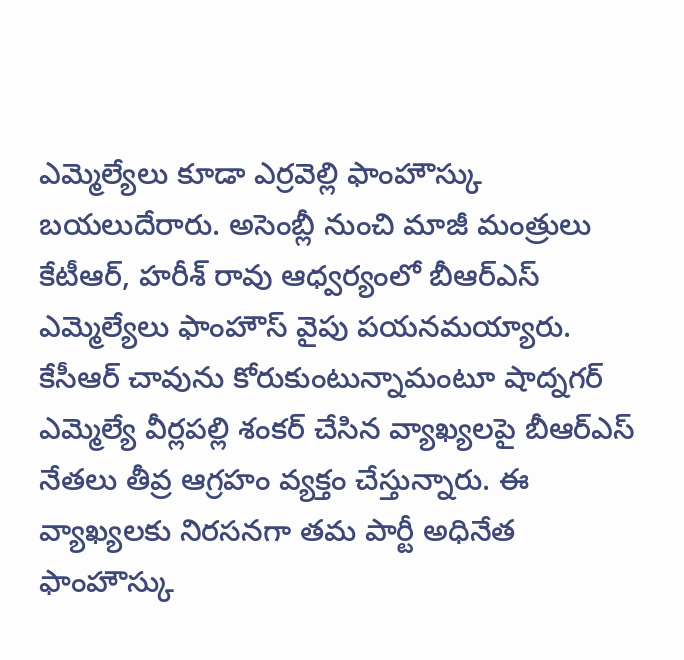ఎమ్మెల్యేలు కూడా ఎర్రవెల్లి ఫాంహౌస్కు బయలుదేరారు. అసెంబ్లీ నుంచి మాజీ మంత్రులు కేటీఆర్, హరీశ్ రావు ఆధ్వర్యంలో బీఆర్ఎస్ ఎమ్మెల్యేలు ఫాంహౌస్ వైపు పయనమయ్యారు.
కేసీఆర్ చావును కోరుకుంటున్నామంటూ షాద్నగర్ ఎమ్మెల్యే వీర్లపల్లి శంకర్ చేసిన వ్యాఖ్యలపై బీఆర్ఎస్ నేతలు తీవ్ర ఆగ్రహం వ్యక్తం చేస్తున్నారు. ఈ వ్యాఖ్యలకు నిరసనగా తమ పార్టీ అధినేత ఫాంహౌస్కు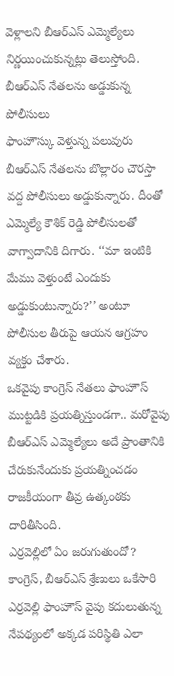వెళ్లాలని బీఆర్ఎస్ ఎమ్మెల్యేలు నిర్ణయించుకున్నట్లు తెలుస్తోంది.
బీఆర్ఎస్ నేతలను అడ్డుకున్న పోలీసులు
ఫాంహౌస్కు వెళ్తున్న పలువురు బీఆర్ఎస్ నేతలను బొల్లారం చౌరస్తా వద్ద పోలీసులు అడ్డుకున్నారు. దీంతో ఎమ్మెల్యే కౌశిక్ రెడ్డి పోలీసులతో వాగ్వాదానికి దిగారు. ‘‘మా ఇంటికి మేము వెళ్తుంటే ఎందుకు అడ్డుకుంటున్నారు?’’ అంటూ పోలీసుల తీరుపై ఆయన ఆగ్రహం వ్యక్తం చేశారు.
ఒకవైపు కాంగ్రెస్ నేతలు ఫాంహౌస్ ముట్టడికి ప్రయత్నిస్తుండగా.. మరోవైపు బీఆర్ఎస్ ఎమ్మెల్యేలు అదే ప్రాంతానికి చేరుకునేందుకు ప్రయత్నించడం రాజకీయంగా తీవ్ర ఉత్కంఠకు దారితీసింది.
ఎర్రవెల్లిలో ఏం జరుగుతుందో?
కాంగ్రెస్, బీఆర్ఎస్ శ్రేణులు ఒకేసారి ఎర్రవెల్లి ఫాంహౌస్ వైపు కదులుతున్న నేపథ్యంలో అక్కడ పరిస్థితి ఎలా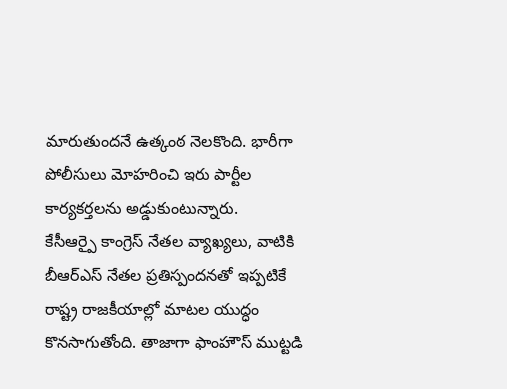మారుతుందనే ఉత్కంఠ నెలకొంది. భారీగా పోలీసులు మోహరించి ఇరు పార్టీల కార్యకర్తలను అడ్డుకుంటున్నారు.
కేసీఆర్పై కాంగ్రెస్ నేతల వ్యాఖ్యలు, వాటికి బీఆర్ఎస్ నేతల ప్రతిస్పందనతో ఇప్పటికే రాష్ట్ర రాజకీయాల్లో మాటల యుద్ధం కొనసాగుతోంది. తాజాగా ఫాంహౌస్ ముట్టడి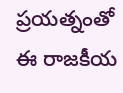ప్రయత్నంతో ఈ రాజకీయ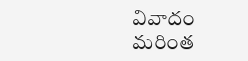వివాదం మరింత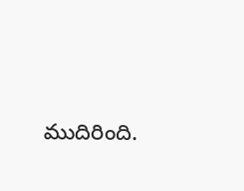ముదిరింది.